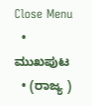Close Menu
  • ಮುಖಪುಟ
  • (ರಾಜ್ಯ )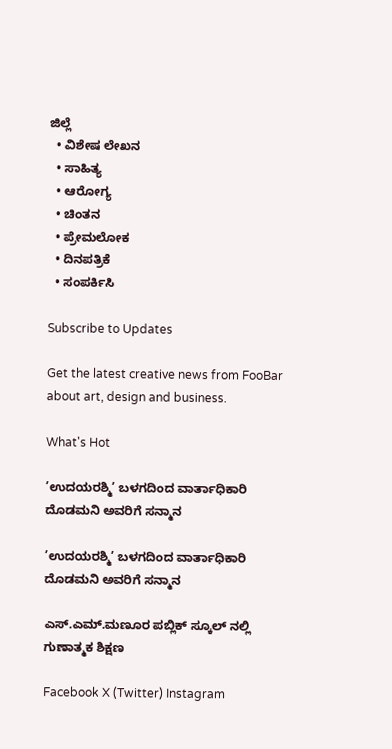ಜಿಲ್ಲೆ
  • ವಿಶೇಷ ಲೇಖನ
  • ಸಾಹಿತ್ಯ
  • ಆರೋಗ್ಯ
  • ಚಿಂತನ
  • ಪ್ರೇಮಲೋಕ
  • ದಿನಪತ್ರಿಕೆ
  • ಸಂಪರ್ಕಿಸಿ

Subscribe to Updates

Get the latest creative news from FooBar about art, design and business.

What's Hot

’ಉದಯರಶ್ಮಿ’ ಬಳಗದಿಂದ ವಾರ್ತಾಧಿಕಾರಿ ದೊಡಮನಿ ಅವರಿಗೆ ಸನ್ಮಾನ

’ಉದಯರಶ್ಮಿ’ ಬಳಗದಿಂದ ವಾರ್ತಾಧಿಕಾರಿ ದೊಡಮನಿ ಅವರಿಗೆ ಸನ್ಮಾನ

ಎಸ್.ಎಮ್.ಮಣೂರ ಪಬ್ಲಿಕ್ ಸ್ಕೂಲ್ ನಲ್ಲಿ ಗುಣಾತ್ಮಕ ಶಿಕ್ಷಣ

Facebook X (Twitter) Instagram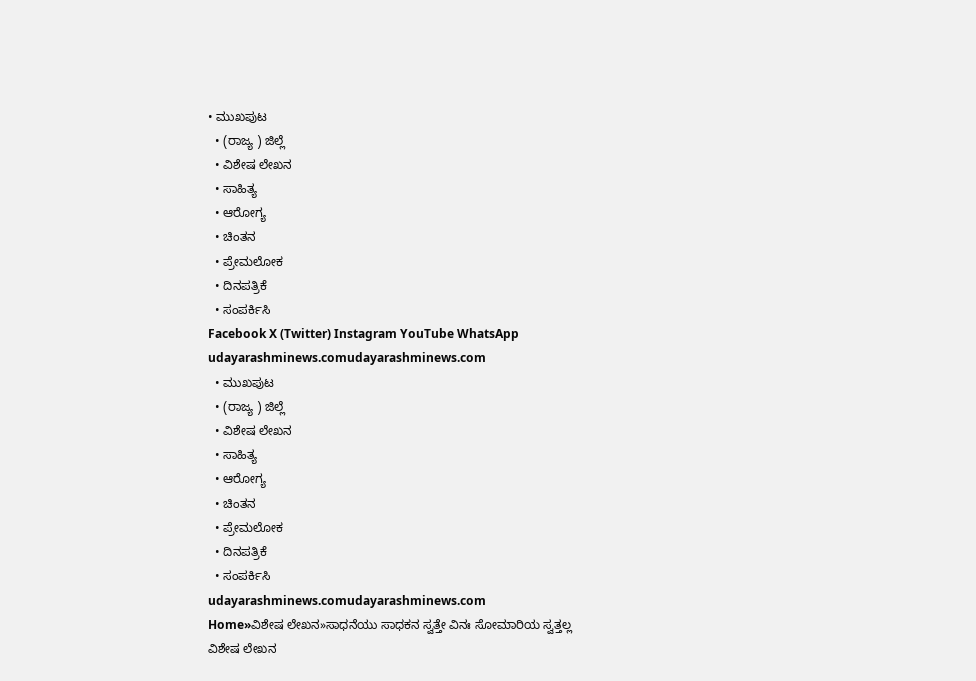• ಮುಖಪುಟ
  • (ರಾಜ್ಯ ) ಜಿಲ್ಲೆ
  • ವಿಶೇಷ ಲೇಖನ
  • ಸಾಹಿತ್ಯ
  • ಆರೋಗ್ಯ
  • ಚಿಂತನ
  • ಪ್ರೇಮಲೋಕ
  • ದಿನಪತ್ರಿಕೆ
  • ಸಂಪರ್ಕಿಸಿ
Facebook X (Twitter) Instagram YouTube WhatsApp
udayarashminews.comudayarashminews.com
  • ಮುಖಪುಟ
  • (ರಾಜ್ಯ ) ಜಿಲ್ಲೆ
  • ವಿಶೇಷ ಲೇಖನ
  • ಸಾಹಿತ್ಯ
  • ಆರೋಗ್ಯ
  • ಚಿಂತನ
  • ಪ್ರೇಮಲೋಕ
  • ದಿನಪತ್ರಿಕೆ
  • ಸಂಪರ್ಕಿಸಿ
udayarashminews.comudayarashminews.com
Home»ವಿಶೇಷ ಲೇಖನ»ಸಾಧನೆಯು ಸಾಧಕನ ಸ್ವತ್ತೇ ವಿನಃ ಸೋಮಾರಿಯ ಸ್ವತ್ತಲ್ಲ
ವಿಶೇಷ ಲೇಖನ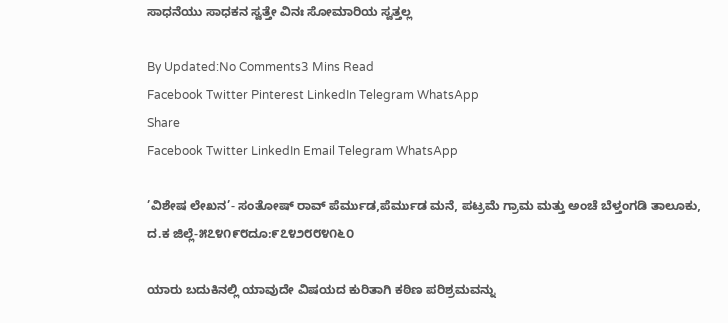ಸಾಧನೆಯು ಸಾಧಕನ ಸ್ವತ್ತೇ ವಿನಃ ಸೋಮಾರಿಯ ಸ್ವತ್ತಲ್ಲ

By Updated:No Comments3 Mins Read
Facebook Twitter Pinterest LinkedIn Telegram WhatsApp
Share
Facebook Twitter LinkedIn Email Telegram WhatsApp

’ವಿಶೇಷ ಲೇಖನ’- ಸಂತೋಷ್ ರಾವ್ ಪೆರ್ಮುಡ,ಪೆರ್ಮುಡ ಮನೆ, ಪಟ್ರಮೆ ಗ್ರಾಮ ಮತ್ತು ಅಂಚೆ ಬೆಳ್ತಂಗಡಿ ತಾಲೂಕು, ದ.ಕ ಜಿಲ್ಲೆ-೫೭೪೧೯೮ದೂ:೯೭೪೨೮೮೪೧೬೦

ಯಾರು ಬದುಕಿನಲ್ಲಿ ಯಾವುದೇ ವಿಷಯದ ಕುರಿತಾಗಿ ಕಠಿಣ ಪರಿಶ್ರಮವನ್ನು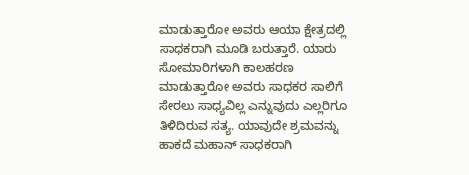ಮಾಡುತ್ತಾರೋ ಅವರು ಆಯಾ ಕ್ಷೇತ್ರದಲ್ಲಿ ಸಾಧಕರಾಗಿ ಮೂಡಿ ಬರುತ್ತಾರೆ. ಯಾರು ಸೋಮಾರಿಗಳಾಗಿ ಕಾಲಹರಣ ಮಾಡುತ್ತಾರೋ ಅವರು ಸಾಧಕರ ಸಾಲಿಗೆ ಸೇರಲು ಸಾಧ್ಯವಿಲ್ಲ ಎನ್ನುವುದು ಎಲ್ಲರಿಗೂ ತಿಳಿದಿರುವ ಸತ್ಯ. ಯಾವುದೇ ಶ್ರಮವನ್ನು ಹಾಕದೆ ಮಹಾನ್ ಸಾಧಕರಾಗಿ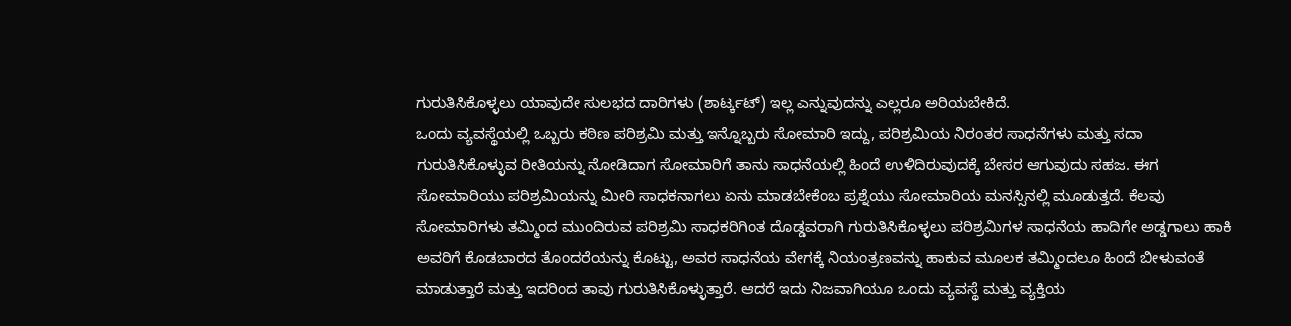ಗುರುತಿಸಿಕೊಳ್ಳಲು ಯಾವುದೇ ಸುಲಭದ ದಾರಿಗಳು (ಶಾರ್ಟ್ಕಟ್) ಇಲ್ಲ ಎನ್ನುವುದನ್ನು ಎಲ್ಲರೂ ಅರಿಯಬೇಕಿದೆ.
ಒಂದು ವ್ಯವಸ್ಥೆಯಲ್ಲಿ ಒಬ್ಬರು ಕಠಿಣ ಪರಿಶ್ರಮಿ ಮತ್ತು ಇನ್ನೊಬ್ಬರು ಸೋಮಾರಿ ಇದ್ದು, ಪರಿಶ್ರಮಿಯ ನಿರಂತರ ಸಾಧನೆಗಳು ಮತ್ತು ಸದಾ ಗುರುತಿಸಿಕೊಳ್ಳುವ ರೀತಿಯನ್ನು ನೋಡಿದಾಗ ಸೋಮಾರಿಗೆ ತಾನು ಸಾಧನೆಯಲ್ಲಿ ಹಿಂದೆ ಉಳಿದಿರುವುದಕ್ಕೆ ಬೇಸರ ಆಗುವುದು ಸಹಜ. ಈಗ ಸೋಮಾರಿಯು ಪರಿಶ್ರಮಿಯನ್ನು ಮೀರಿ ಸಾಧಕನಾಗಲು ಏನು ಮಾಡಬೇಕೆಂಬ ಪ್ರಶ್ನೆಯು ಸೋಮಾರಿಯ ಮನಸ್ಸಿನಲ್ಲಿ ಮೂಡುತ್ತದೆ. ಕೆಲವು ಸೋಮಾರಿಗಳು ತಮ್ಮಿಂದ ಮುಂದಿರುವ ಪರಿಶ್ರಮಿ ಸಾಧಕರಿಗಿಂತ ದೊಡ್ಡವರಾಗಿ ಗುರುತಿಸಿಕೊಳ್ಳಲು ಪರಿಶ್ರಮಿಗಳ ಸಾಧನೆಯ ಹಾದಿಗೇ ಅಡ್ಡಗಾಲು ಹಾಕಿ ಅವರಿಗೆ ಕೊಡಬಾರದ ತೊಂದರೆಯನ್ನು ಕೊಟ್ಟು, ಅವರ ಸಾಧನೆಯ ವೇಗಕ್ಕೆ ನಿಯಂತ್ರಣವನ್ನು ಹಾಕುವ ಮೂಲಕ ತಮ್ಮಿಂದಲೂ ಹಿಂದೆ ಬೀಳುವಂತೆ ಮಾಡುತ್ತಾರೆ ಮತ್ತು ಇದರಿಂದ ತಾವು ಗುರುತಿಸಿಕೊಳ್ಳುತ್ತಾರೆ. ಆದರೆ ಇದು ನಿಜವಾಗಿಯೂ ಒಂದು ವ್ಯವಸ್ಥೆ ಮತ್ತು ವ್ಯಕ್ತಿಯ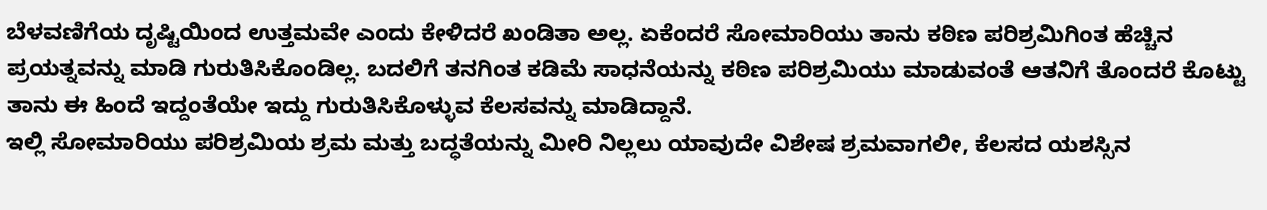ಬೆಳವಣಿಗೆಯ ದೃಷ್ಟಿಯಿಂದ ಉತ್ತಮವೇ ಎಂದು ಕೇಳಿದರೆ ಖಂಡಿತಾ ಅಲ್ಲ. ಏಕೆಂದರೆ ಸೋಮಾರಿಯು ತಾನು ಕಠಿಣ ಪರಿಶ್ರಮಿಗಿಂತ ಹೆಚ್ಚಿನ ಪ್ರಯತ್ನವನ್ನು ಮಾಡಿ ಗುರುತಿಸಿಕೊಂಡಿಲ್ಲ. ಬದಲಿಗೆ ತನಗಿಂತ ಕಡಿಮೆ ಸಾಧನೆಯನ್ನು ಕಠಿಣ ಪರಿಶ್ರಮಿಯು ಮಾಡುವಂತೆ ಆತನಿಗೆ ತೊಂದರೆ ಕೊಟ್ಟು ತಾನು ಈ ಹಿಂದೆ ಇದ್ದಂತೆಯೇ ಇದ್ದು ಗುರುತಿಸಿಕೊಳ್ಳುವ ಕೆಲಸವನ್ನು ಮಾಡಿದ್ದಾನೆ.
ಇಲ್ಲಿ ಸೋಮಾರಿಯು ಪರಿಶ್ರಮಿಯ ಶ್ರಮ ಮತ್ತು ಬದ್ಧತೆಯನ್ನು ಮೀರಿ ನಿಲ್ಲಲು ಯಾವುದೇ ವಿಶೇಷ ಶ್ರಮವಾಗಲೀ, ಕೆಲಸದ ಯಶಸ್ಸಿನ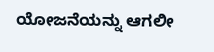ಯೋಜನೆಯನ್ನು ಆಗಲೀ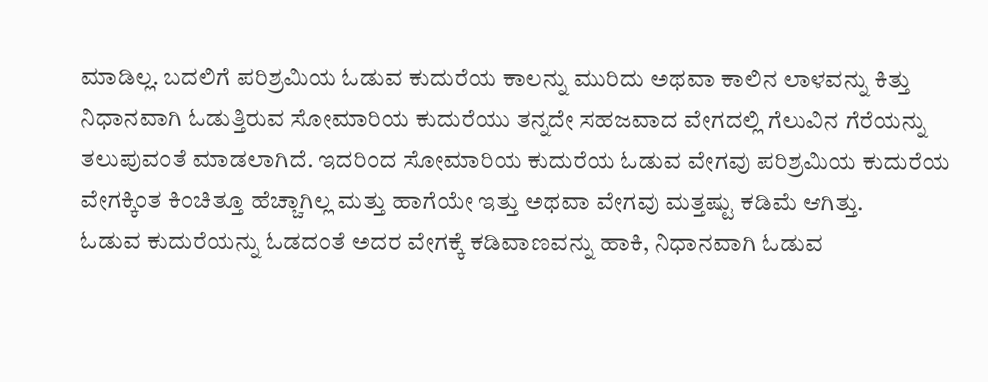ಮಾಡಿಲ್ಲ. ಬದಲಿಗೆ ಪರಿಶ್ರಮಿಯ ಓಡುವ ಕುದುರೆಯ ಕಾಲನ್ನು ಮುರಿದು ಅಥವಾ ಕಾಲಿನ ಲಾಳವನ್ನು ಕಿತ್ತು ನಿಧಾನವಾಗಿ ಓಡುತ್ತಿರುವ ಸೋಮಾರಿಯ ಕುದುರೆಯು ತನ್ನದೇ ಸಹಜವಾದ ವೇಗದಲ್ಲಿ ಗೆಲುವಿನ ಗೆರೆಯನ್ನು ತಲುಪುವಂತೆ ಮಾಡಲಾಗಿದೆ. ಇದರಿಂದ ಸೋಮಾರಿಯ ಕುದುರೆಯ ಓಡುವ ವೇಗವು ಪರಿಶ್ರಮಿಯ ಕುದುರೆಯ ವೇಗಕ್ಕಿಂತ ಕಿಂಚಿತ್ತೂ ಹೆಚ್ಚಾಗಿಲ್ಲ ಮತ್ತು ಹಾಗೆಯೇ ಇತ್ತು ಅಥವಾ ವೇಗವು ಮತ್ತಷ್ಟು ಕಡಿಮೆ ಆಗಿತ್ತು.
ಓಡುವ ಕುದುರೆಯನ್ನು ಓಡದಂತೆ ಅದರ ವೇಗಕ್ಕೆ ಕಡಿವಾಣವನ್ನು ಹಾಕಿ, ನಿಧಾನವಾಗಿ ಓಡುವ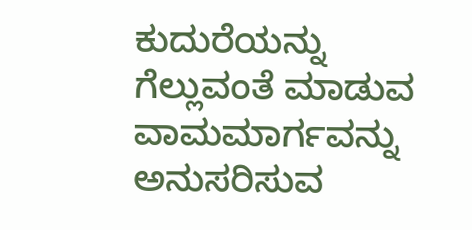ಕುದುರೆಯನ್ನು ಗೆಲ್ಲುವಂತೆ ಮಾಡುವ ವಾಮಮಾರ್ಗವನ್ನು ಅನುಸರಿಸುವ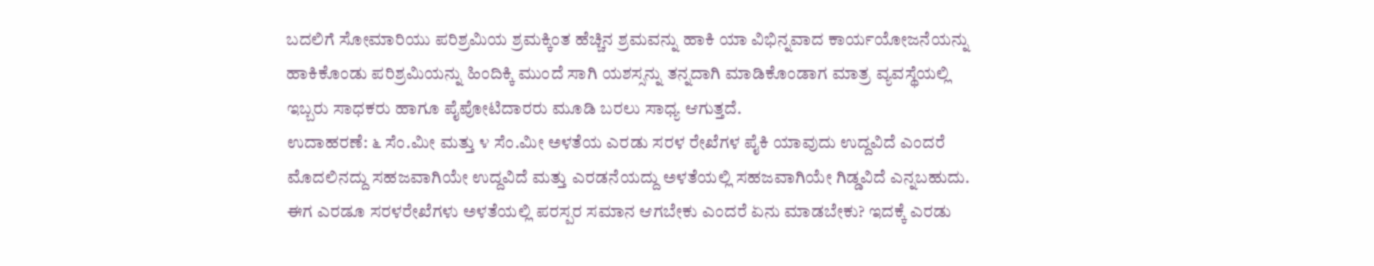ಬದಲಿಗೆ ಸೋಮಾರಿಯು ಪರಿಶ್ರಮಿಯ ಶ್ರಮಕ್ಕಿಂತ ಹೆಚ್ಚಿನ ಶ್ರಮವನ್ನು ಹಾಕಿ ಯಾ ವಿಭಿನ್ನವಾದ ಕಾರ್ಯಯೋಜನೆಯನ್ನು ಹಾಕಿಕೊಂಡು ಪರಿಶ್ರಮಿಯನ್ನು ಹಿಂದಿಕ್ಕಿ ಮುಂದೆ ಸಾಗಿ ಯಶಸ್ಸನ್ನು ತನ್ನದಾಗಿ ಮಾಡಿಕೊಂಡಾಗ ಮಾತ್ರ ವ್ಯವಸ್ಥೆಯಲ್ಲಿ ಇಬ್ಬರು ಸಾಧಕರು ಹಾಗೂ ಪೈಪೋಟಿದಾರರು ಮೂಡಿ ಬರಲು ಸಾಧ್ಯ ಆಗುತ್ತದೆ.
ಉದಾಹರಣೆ: ೬ ಸೆಂ.ಮೀ ಮತ್ತು ೪ ಸೆಂ.ಮೀ ಅಳತೆಯ ಎರಡು ಸರಳ ರೇಖೆಗಳ ಪೈಕಿ ಯಾವುದು ಉದ್ದವಿದೆ ಎಂದರೆ ಮೊದಲಿನದ್ದು ಸಹಜವಾಗಿಯೇ ಉದ್ದವಿದೆ ಮತ್ತು ಎರಡನೆಯದ್ದು ಅಳತೆಯಲ್ಲಿ ಸಹಜವಾಗಿಯೇ ಗಿಡ್ಡವಿದೆ ಎನ್ನಬಹುದು. ಈಗ ಎರಡೂ ಸರಳರೇಖೆಗಳು ಅಳತೆಯಲ್ಲಿ ಪರಸ್ಪರ ಸಮಾನ ಆಗಬೇಕು ಎಂದರೆ ಏನು ಮಾಡಬೇಕು? ಇದಕ್ಕೆ ಎರಡು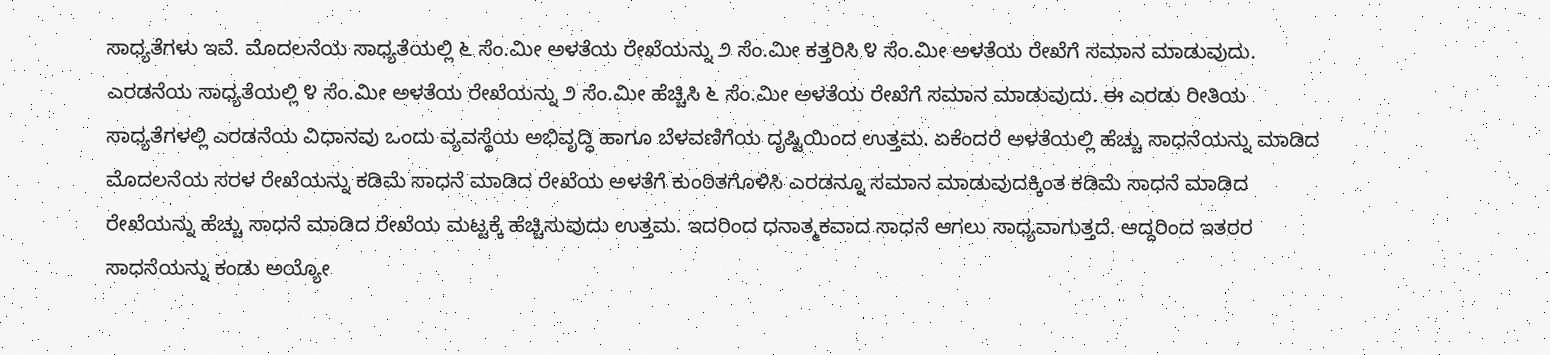ಸಾಧ್ಯತೆಗಳು ಇವೆ. ಮೊದಲನೆಯ ಸಾಧ್ಯತೆಯಲ್ಲಿ ೬ ಸೆಂ.ಮೀ ಅಳತೆಯ ರೇಖೆಯನ್ನು ೨ ಸೆಂ.ಮೀ ಕತ್ತರಿಸಿ ೪ ಸೆಂ.ಮೀ ಅಳತೆಯ ರೇಖೆಗೆ ಸಮಾನ ಮಾಡುವುದು. ಎರಡನೆಯ ಸಾಧ್ಯತೆಯಲ್ಲಿ ೪ ಸೆಂ.ಮೀ ಅಳತೆಯ ರೇಖೆಯನ್ನು ೨ ಸೆಂ.ಮೀ ಹೆಚ್ಚಿಸಿ ೬ ಸೆಂ.ಮೀ ಅಳತೆಯ ರೇಖೆಗೆ ಸಮಾನ ಮಾಡುವುದು. ಈ ಎರಡು ರೀತಿಯ ಸಾಧ್ಯತೆಗಳಲ್ಲಿ ಎರಡನೆಯ ವಿಧಾನವು ಒಂದು ವ್ಯವಸ್ಥೆಯ ಅಭಿವೃದ್ಧಿ ಹಾಗೂ ಬೆಳವಣಿಗೆಯ ದೃಷ್ಟಿಯಿಂದ ಉತ್ತಮ. ಏಕೆಂದರೆ ಅಳತೆಯಲ್ಲಿ ಹೆಚ್ಚು ಸಾಧನೆಯನ್ನು ಮಾಡಿದ ಮೊದಲನೆಯ ಸರಳ ರೇಖೆಯನ್ನು ಕಡಿಮೆ ಸಾಧನೆ ಮಾಡಿದ ರೇಖೆಯ ಅಳತೆಗೆ ಕುಂಠಿತಗೊಳಿಸಿ ಎರಡನ್ನೂ ಸಮಾನ ಮಾಡುವುದಕ್ಕಿಂತ ಕಡಿಮೆ ಸಾಧನೆ ಮಾಡಿದ ರೇಖೆಯನ್ನು ಹೆಚ್ಚು ಸಾಧನೆ ಮಾಡಿದ ರೇಖೆಯ ಮಟ್ಟಕ್ಕೆ ಹೆಚ್ಚಿಸುವುದು ಉತ್ತಮ. ಇದರಿಂದ ಧನಾತ್ಮಕವಾದ ಸಾಧನೆ ಆಗಲು ಸಾಧ್ಯವಾಗುತ್ತದೆ. ಆದ್ದರಿಂದ ಇತರರ ಸಾಧನೆಯನ್ನು ಕಂಡು ಅಯ್ಯೋ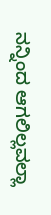ನನ್ನಿಂದ ಆಗಲಿಲ್ಲವಲ್ಲಾ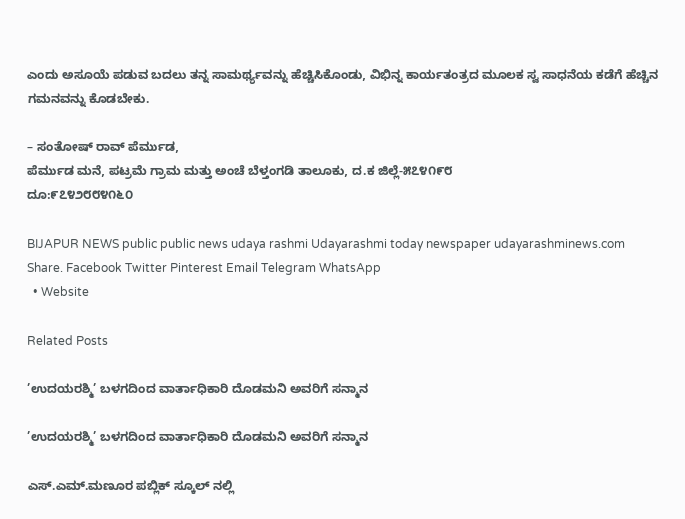ಎಂದು ಅಸೂಯೆ ಪಡುವ ಬದಲು ತನ್ನ ಸಾಮರ್ಥ್ಯವನ್ನು ಹೆಚ್ಚಿಸಿಕೊಂಡು, ವಿಭಿನ್ನ ಕಾರ್ಯತಂತ್ರದ ಮೂಲಕ ಸ್ವ ಸಾಧನೆಯ ಕಡೆಗೆ ಹೆಚ್ಚಿನ ಗಮನವನ್ನು ಕೊಡಬೇಕು.

– ಸಂತೋಷ್ ರಾವ್ ಪೆರ್ಮುಡ,
ಪೆರ್ಮುಡ ಮನೆ, ಪಟ್ರಮೆ ಗ್ರಾಮ ಮತ್ತು ಅಂಚೆ ಬೆಳ್ತಂಗಡಿ ತಾಲೂಕು, ದ.ಕ ಜಿಲ್ಲೆ-೫೭೪೧೯೮
ದೂ:೯೭೪೨೮೮೪೧೬೦

BIJAPUR NEWS public public news udaya rashmi Udayarashmi today newspaper udayarashminews.com
Share. Facebook Twitter Pinterest Email Telegram WhatsApp
  • Website

Related Posts

’ಉದಯರಶ್ಮಿ’ ಬಳಗದಿಂದ ವಾರ್ತಾಧಿಕಾರಿ ದೊಡಮನಿ ಅವರಿಗೆ ಸನ್ಮಾನ

’ಉದಯರಶ್ಮಿ’ ಬಳಗದಿಂದ ವಾರ್ತಾಧಿಕಾರಿ ದೊಡಮನಿ ಅವರಿಗೆ ಸನ್ಮಾನ

ಎಸ್.ಎಮ್.ಮಣೂರ ಪಬ್ಲಿಕ್ ಸ್ಕೂಲ್ ನಲ್ಲಿ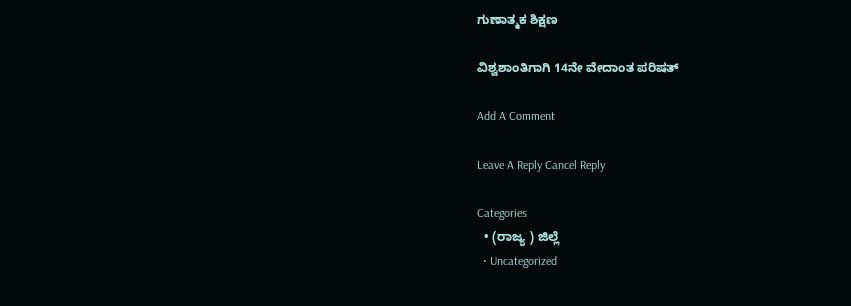ಗುಣಾತ್ಮಕ ಶಿಕ್ಷಣ

ವಿಶ್ವಶಾಂತಿಗಾಗಿ 14ನೇ ವೇದಾಂತ ಪರಿಷತ್

Add A Comment

Leave A Reply Cancel Reply

Categories
  • (ರಾಜ್ಯ ) ಜಿಲ್ಲೆ
  • Uncategorized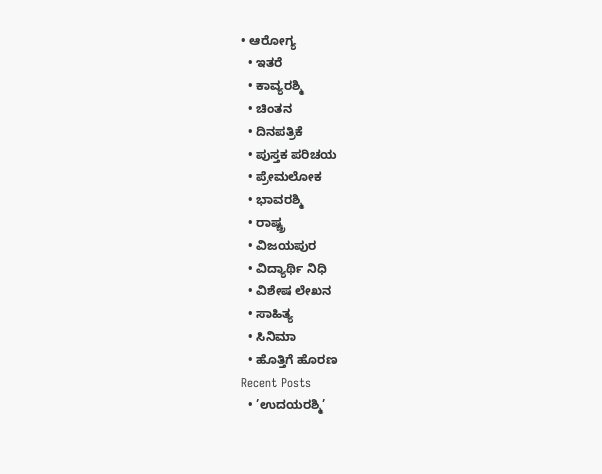• ಆರೋಗ್ಯ
  • ಇತರೆ
  • ಕಾವ್ಯರಶ್ಮಿ
  • ಚಿಂತನ
  • ದಿನಪತ್ರಿಕೆ
  • ಪುಸ್ತಕ ಪರಿಚಯ
  • ಪ್ರೇಮಲೋಕ
  • ಭಾವರಶ್ಮಿ
  • ರಾಷ್ಚ್ರ
  • ವಿಜಯಪುರ
  • ವಿದ್ಯಾರ್ಥಿ ನಿಧಿ
  • ವಿಶೇಷ ಲೇಖನ
  • ಸಾಹಿತ್ಯ
  • ಸಿನಿಮಾ
  • ಹೊತ್ತಿಗೆ ಹೊರಣ
Recent Posts
  • ’ಉದಯರಶ್ಮಿ’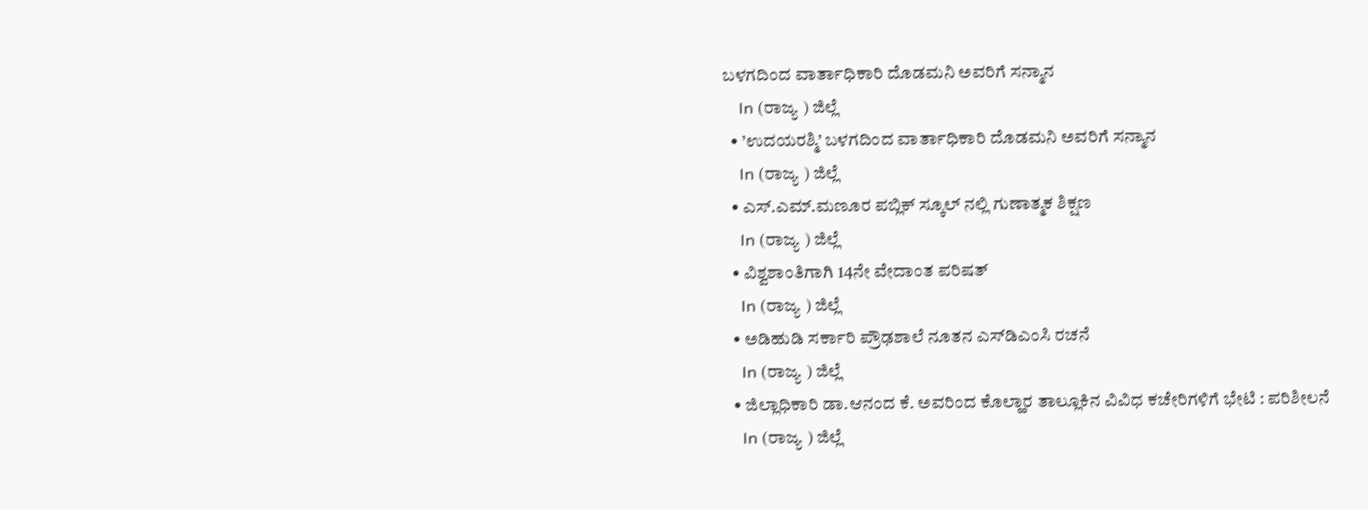ಬಳಗದಿಂದ ವಾರ್ತಾಧಿಕಾರಿ ದೊಡಮನಿ ಅವರಿಗೆ ಸನ್ಮಾನ
    In (ರಾಜ್ಯ ) ಜಿಲ್ಲೆ
  • ’ಉದಯರಶ್ಮಿ’ ಬಳಗದಿಂದ ವಾರ್ತಾಧಿಕಾರಿ ದೊಡಮನಿ ಅವರಿಗೆ ಸನ್ಮಾನ
    In (ರಾಜ್ಯ ) ಜಿಲ್ಲೆ
  • ಎಸ್.ಎಮ್.ಮಣೂರ ಪಬ್ಲಿಕ್ ಸ್ಕೂಲ್ ನಲ್ಲಿ ಗುಣಾತ್ಮಕ ಶಿಕ್ಷಣ
    In (ರಾಜ್ಯ ) ಜಿಲ್ಲೆ
  • ವಿಶ್ವಶಾಂತಿಗಾಗಿ 14ನೇ ವೇದಾಂತ ಪರಿಷತ್
    In (ರಾಜ್ಯ ) ಜಿಲ್ಲೆ
  • ಅಡಿಹುಡಿ ಸರ್ಕಾರಿ ಪ್ರೌಢಶಾಲೆ ನೂತನ ಎಸ್‌ಡಿಎಂಸಿ ರಚನೆ
    In (ರಾಜ್ಯ ) ಜಿಲ್ಲೆ
  • ಜಿಲ್ಲಾಧಿಕಾರಿ ಡಾ.ಆನಂದ ಕೆ. ಅವರಿಂದ ಕೊಲ್ಹಾರ ತಾಲ್ಲೂಕಿನ ವಿವಿಧ ಕಚೇರಿಗಳಿಗೆ ಭೇಟಿ : ಪರಿಶೀಲನೆ
    In (ರಾಜ್ಯ ) ಜಿಲ್ಲೆ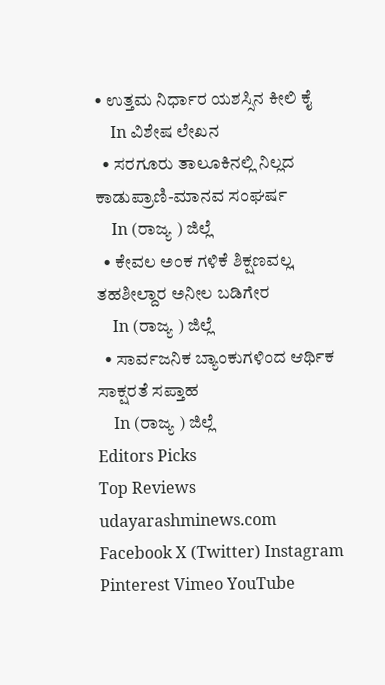• ಉತ್ತಮ ನಿರ್ಧಾರ ಯಶಸ್ಸಿನ ಕೀಲಿ ಕೈ
    In ವಿಶೇಷ ಲೇಖನ
  • ಸರಗೂರು ತಾಲೂಕಿನಲ್ಲಿ ನಿಲ್ಲದ ಕಾಡುಪ್ರಾಣಿ-ಮಾನವ ಸಂಘರ್ಷ
    In (ರಾಜ್ಯ ) ಜಿಲ್ಲೆ
  • ಕೇವಲ ಅಂಕ ಗಳಿಕೆ ಶಿಕ್ಷಣವಲ್ಲˌ ತಹಶೀಲ್ದಾರ ಅನೀಲ ಬಡಿಗೇರ
    In (ರಾಜ್ಯ ) ಜಿಲ್ಲೆ
  • ಸಾರ್ವಜನಿಕ ಬ್ಯಾಂಕುಗಳಿಂದ ಆರ್ಥಿಕ ಸಾಕ್ಷರತೆ ಸಪ್ತಾಹ
    In (ರಾಜ್ಯ ) ಜಿಲ್ಲೆ
Editors Picks
Top Reviews
udayarashminews.com
Facebook X (Twitter) Instagram Pinterest Vimeo YouTube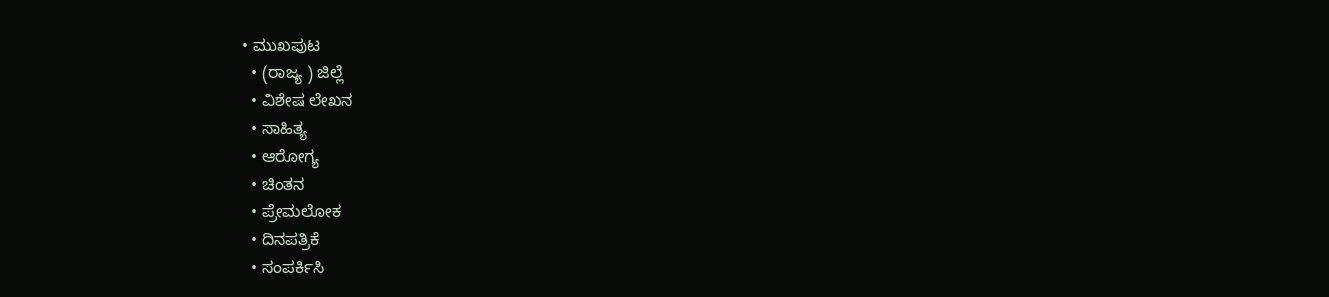• ಮುಖಪುಟ
  • (ರಾಜ್ಯ ) ಜಿಲ್ಲೆ
  • ವಿಶೇಷ ಲೇಖನ
  • ಸಾಹಿತ್ಯ
  • ಆರೋಗ್ಯ
  • ಚಿಂತನ
  • ಪ್ರೇಮಲೋಕ
  • ದಿನಪತ್ರಿಕೆ
  • ಸಂಪರ್ಕಿಸಿ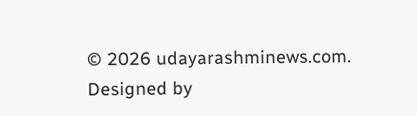© 2026 udayarashminews.com. Designed by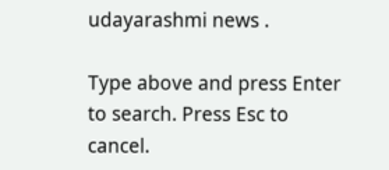udayarashmi news .

Type above and press Enter to search. Press Esc to cancel.